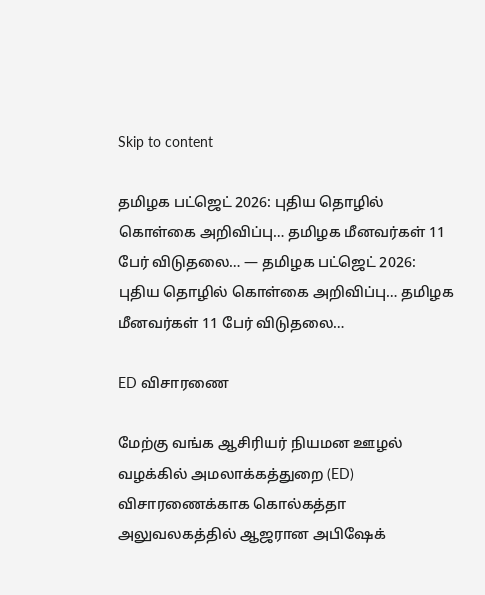Skip to content

தமிழக பட்ஜெட் 2026: புதிய தொழில் கொள்கை அறிவிப்பு… தமிழக மீனவர்கள் 11 பேர் விடுதலை… — தமிழக பட்ஜெட் 2026: புதிய தொழில் கொள்கை அறிவிப்பு… தமிழக மீனவர்கள் 11 பேர் விடுதலை…

ED விசாரணை

மேற்கு வங்க ஆசிரியர் நியமன ஊழல் வழக்கில் அமலாக்கத்துறை (ED) விசாரணைக்காக கொல்கத்தா அலுவலகத்தில் ஆஜரான அபிஷேக்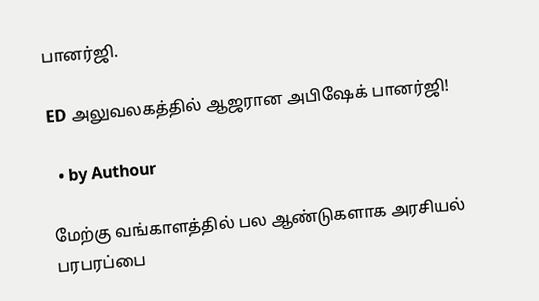பானர்ஜி.

ED அலுவலகத்தில் ஆஜரான அபிஷேக் பானர்ஜி!

  • by Authour

மேற்கு வங்காளத்தில் பல ஆண்டுகளாக அரசியல் பரபரப்பை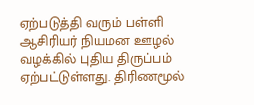ஏற்படுத்தி வரும் பள்ளி ஆசிரியர் நியமன ஊழல் வழக்கில் புதிய திருப்பம் ஏற்பட்டுள்ளது. திரிணமூல்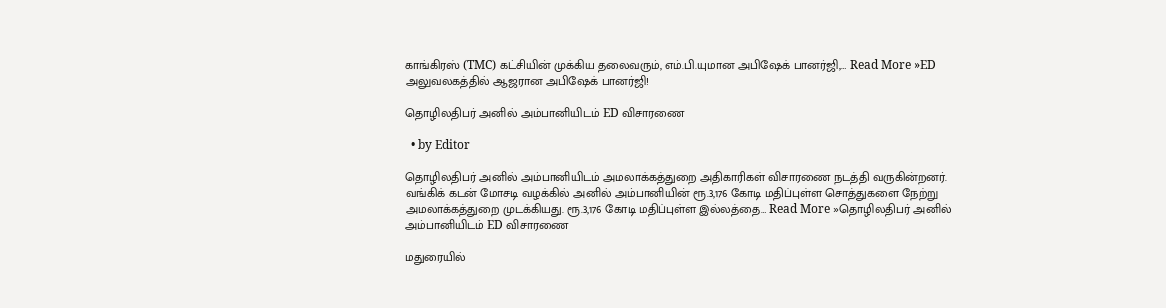காங்கிரஸ் (TMC) கட்சியின் முக்கிய தலைவரும், எம்.பி.யுமான அபிஷேக் பானர்ஜி,… Read More »ED அலுவலகத்தில் ஆஜரான அபிஷேக் பானர்ஜி!

தொழிலதிபர் அனில் அம்பானியிடம் ED விசாரணை

  • by Editor

தொழிலதிபர் அனில் அம்பானியிடம் அமலாக்கத்துறை அதிகாரிகள் விசாரணை நடத்தி வருகின்றனர். வங்கிக் கடன் மோசடி வழக்கில் அனில் அம்பானியின் ரூ.3,176 கோடி மதிப்புள்ள சொத்துகளை நேற்று அமலாக்கத்துறை முடக்கியது. ரூ.3,176 கோடி மதிப்புள்ள இல்லத்தை… Read More »தொழிலதிபர் அனில் அம்பானியிடம் ED விசாரணை

மதுரையில்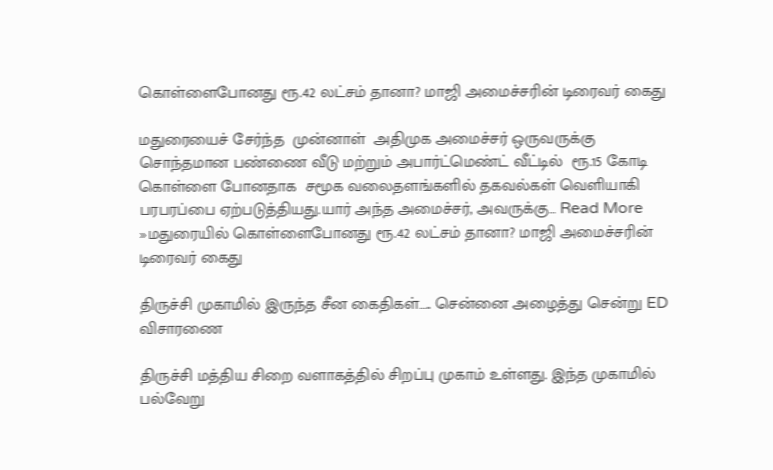கொள்ளைபோனது ரூ.42 லட்சம் தானா? மாஜி அமைச்சரின் டிரைவர் கைது

மதுரையைச் சேர்ந்த  முன்னாள்  அதிமுக அமைச்சர் ஒருவருக்கு சொந்தமான பண்ணை வீடு மற்றும் அபார்ட்மெண்ட் வீட்டில்  ரூ.15 கோடி  கொள்ளை போனதாக  சமூக வலைதளங்களில் தகவல்கள் வெளியாகி பரபரப்பை ஏற்படுத்தியது.யார் அந்த அமைச்சர், அவருக்கு… Read More »மதுரையில் கொள்ளைபோனது ரூ.42 லட்சம் தானா? மாஜி அமைச்சரின் டிரைவர் கைது

திருச்சி முகாமில் இருந்த சீன கைதிகள்….. சென்னை அழைத்து சென்று ED விசாரணை

திருச்சி மத்திய சிறை வளாகத்தில் சிறப்பு முகாம் உள்ளது. இந்த முகாமில் பல்வேறு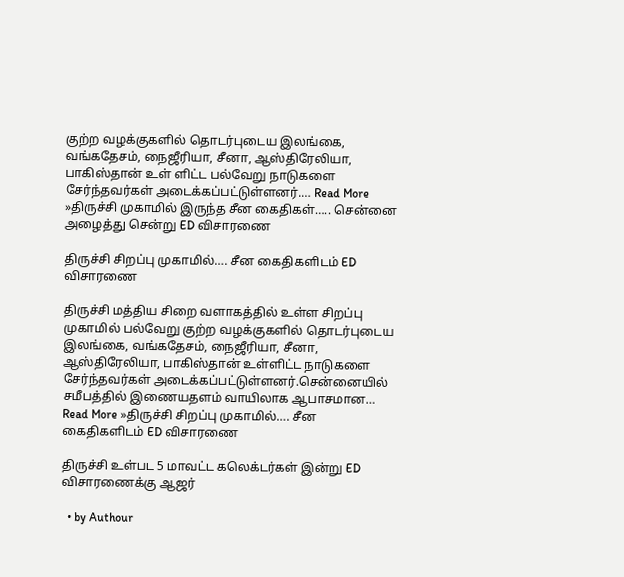குற்ற வழக்குகளில் தொடர்புடைய இலங்கை, வங்கதேசம், நைஜீரியா, சீனா, ஆஸ்திரேலியா, பாகிஸ்தான் உள் ளிட்ட பல்வேறு நாடுகளை சேர்ந்தவர்கள் அடைக்கப்பட்டுள்ளனர்.… Read More »திருச்சி முகாமில் இருந்த சீன கைதிகள்….. சென்னை அழைத்து சென்று ED விசாரணை

திருச்சி சிறப்பு முகாமில்…. சீன கைதிகளிடம் ED விசாரணை

திருச்சி மத்திய சிறை வளாகத்தில் உள்ள சிறப்பு முகாமில் பல்வேறு குற்ற வழக்குகளில் தொடர்புடைய இலங்கை, வங்கதேசம், நைஜீரியா, சீனா, ஆஸ்திரேலியா, பாகிஸ்தான் உள்ளிட்ட நாடுகளை சேர்ந்தவர்கள் அடைக்கப்பட்டுள்ளனர்.சென்னையில் சமீபத்தில் இணையதளம் வாயிலாக ஆபாசமான… Read More »திருச்சி சிறப்பு முகாமில்…. சீன கைதிகளிடம் ED விசாரணை

திருச்சி உள்பட 5 மாவட்ட கலெக்டர்கள் இன்று ED விசாரணைக்கு ஆஜர்

  • by Authour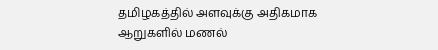தமிழகத்தில் அளவுக்கு அதிகமாக ஆறுகளில் மணல்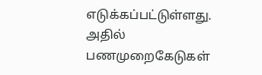எடுக்கப்பட்டுள்ளது. அதில் பணமுறைகேடுகள்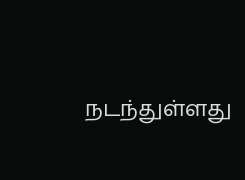நடந்துள்ளது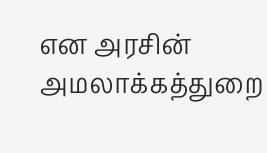என அரசின் அமலாக்கத்துறை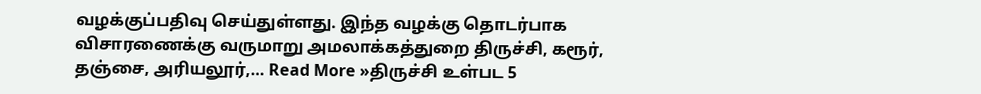வழக்குப்பதிவு செய்துள்ளது. இந்த வழக்கு தொடர்பாக  விசாரணைக்கு வருமாறு அமலாக்கத்துறை திருச்சி, கரூர், தஞ்சை, அரியலூர்,… Read More »திருச்சி உள்பட 5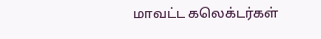மாவட்ட கலெக்டர்கள்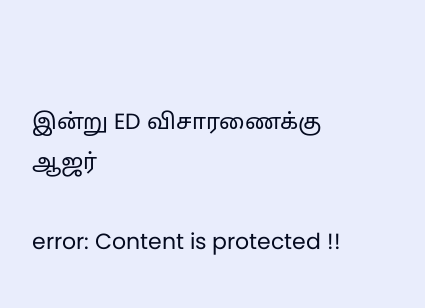இன்று ED விசாரணைக்கு ஆஜர்

error: Content is protected !!